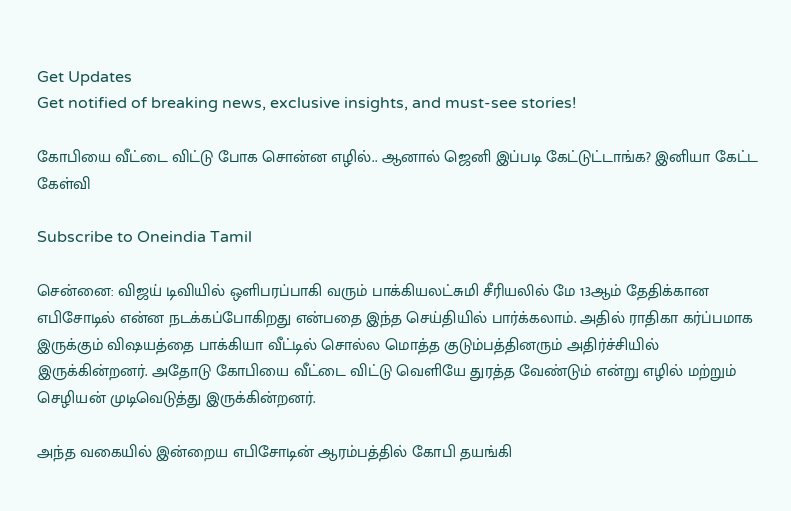Get Updates
Get notified of breaking news, exclusive insights, and must-see stories!

கோபியை வீட்டை விட்டு போக சொன்ன எழில்.. ஆனால் ஜெனி இப்படி கேட்டுட்டாங்க? இனியா கேட்ட கேள்வி

Subscribe to Oneindia Tamil

சென்னை: விஜய் டிவியில் ஒளிபரப்பாகி வரும் பாக்கியலட்சுமி சீரியலில் மே 13ஆம் தேதிக்கான எபிசோடில் என்ன நடக்கப்போகிறது என்பதை இந்த செய்தியில் பார்க்கலாம். அதில் ராதிகா கர்ப்பமாக இருக்கும் விஷயத்தை பாக்கியா வீட்டில் சொல்ல மொத்த குடும்பத்தினரும் அதிர்ச்சியில் இருக்கின்றனர். அதோடு கோபியை வீட்டை விட்டு வெளியே துரத்த வேண்டும் என்று எழில் மற்றும் செழியன் முடிவெடுத்து இருக்கின்றனர்.

அந்த வகையில் இன்றைய எபிசோடின் ஆரம்பத்தில் கோபி தயங்கி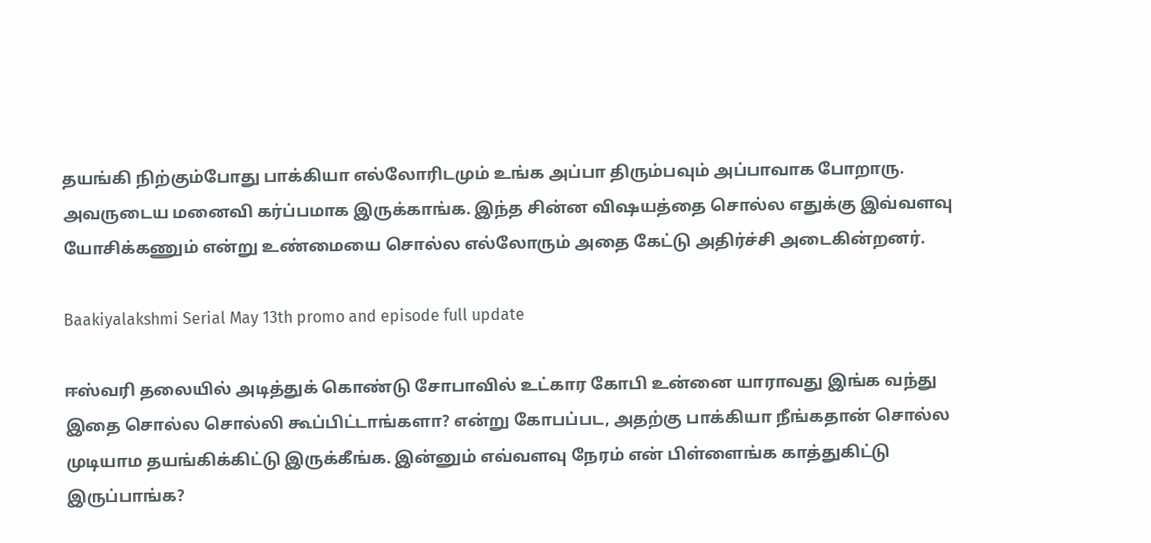தயங்கி நிற்கும்போது பாக்கியா எல்லோரிடமும் உங்க அப்பா திரும்பவும் அப்பாவாக போறாரு. அவருடைய மனைவி கர்ப்பமாக இருக்காங்க. இந்த சின்ன விஷயத்தை சொல்ல எதுக்கு இவ்வளவு யோசிக்கணும் என்று உண்மையை சொல்ல எல்லோரும் அதை கேட்டு அதிர்ச்சி அடைகின்றனர்.

Baakiyalakshmi Serial May 13th promo and episode full update

ஈஸ்வரி தலையில் அடித்துக் கொண்டு சோபாவில் உட்கார கோபி உன்னை யாராவது இங்க வந்து இதை சொல்ல சொல்லி கூப்பிட்டாங்களா? என்று கோபப்பட, அதற்கு பாக்கியா நீங்கதான் சொல்ல முடியாம தயங்கிக்கிட்டு இருக்கீங்க. இன்னும் எவ்வளவு நேரம் என் பிள்ளைங்க காத்துகிட்டு இருப்பாங்க?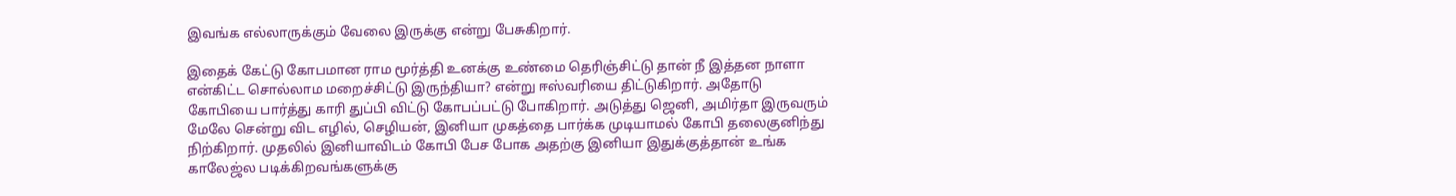இவங்க எல்லாருக்கும் வேலை இருக்கு என்று பேசுகிறார்.

இதைக் கேட்டு கோபமான ராம மூர்த்தி உனக்கு உண்மை தெரிஞ்சிட்டு தான் நீ இத்தன நாளா என்கிட்ட சொல்லாம மறைச்சிட்டு இருந்தியா? என்று ஈஸ்வரியை திட்டுகிறார். அதோடு கோபியை பார்த்து காரி துப்பி விட்டு கோபப்பட்டு போகிறார். அடுத்து ஜெனி, அமிர்தா இருவரும் மேலே சென்று விட எழில், செழியன், இனியா முகத்தை பார்க்க முடியாமல் கோபி தலைகுனிந்து நிற்கிறார். முதலில் இனியாவிடம் கோபி பேச போக அதற்கு இனியா இதுக்குத்தான் உங்க காலேஜ்ல படிக்கிறவங்களுக்கு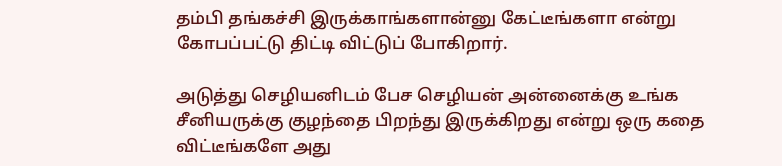தம்பி தங்கச்சி இருக்காங்களான்னு கேட்டீங்களா என்று கோபப்பட்டு திட்டி விட்டுப் போகிறார்.

அடுத்து செழியனிடம் பேச செழியன் அன்னைக்கு உங்க சீனியருக்கு குழந்தை பிறந்து இருக்கிறது என்று ஒரு கதை விட்டீங்களே அது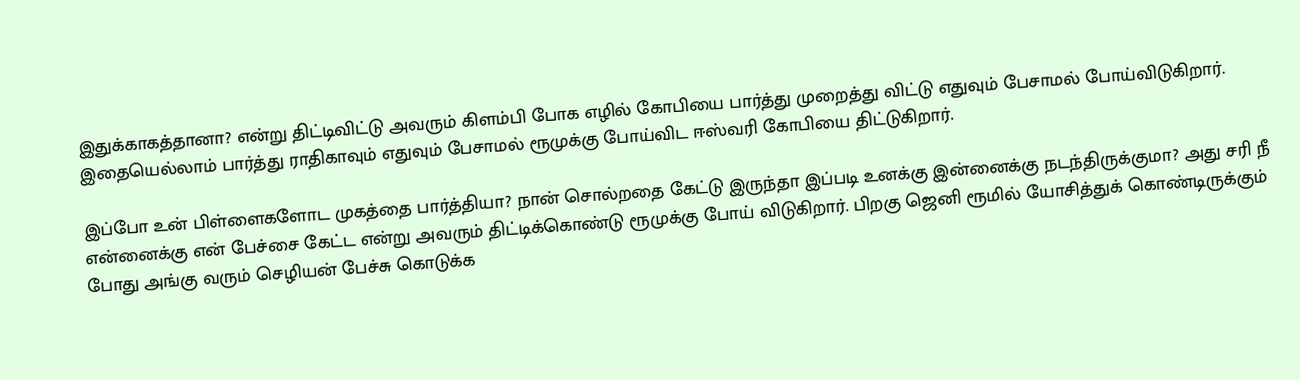இதுக்காகத்தானா? என்று திட்டிவிட்டு அவரும் கிளம்பி போக எழில் கோபியை பார்த்து முறைத்து விட்டு எதுவும் பேசாமல் போய்விடுகிறார். இதையெல்லாம் பார்த்து ராதிகாவும் எதுவும் பேசாமல் ரூமுக்கு போய்விட ஈஸ்வரி கோபியை திட்டுகிறார்.

இப்போ உன் பிள்ளைகளோட முகத்தை பார்த்தியா? நான் சொல்றதை கேட்டு இருந்தா இப்படி உனக்கு இன்னைக்கு நடந்திருக்குமா? அது சரி நீ என்னைக்கு என் பேச்சை கேட்ட என்று அவரும் திட்டிக்கொண்டு ரூமுக்கு போய் விடுகிறார். பிறகு ஜெனி ரூமில் யோசித்துக் கொண்டிருக்கும் போது அங்கு வரும் செழியன் பேச்சு கொடுக்க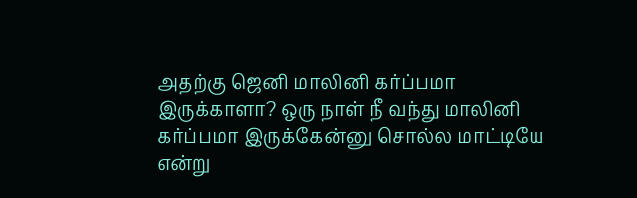அதற்கு ஜெனி மாலினி கர்ப்பமா இருக்காளா? ஒரு நாள் நீ வந்து மாலினி கர்ப்பமா இருக்கேன்னு சொல்ல மாட்டியே என்று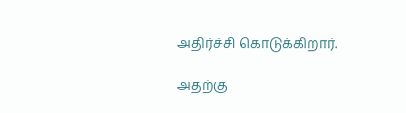அதிர்ச்சி கொடுக்கிறார்.

அதற்கு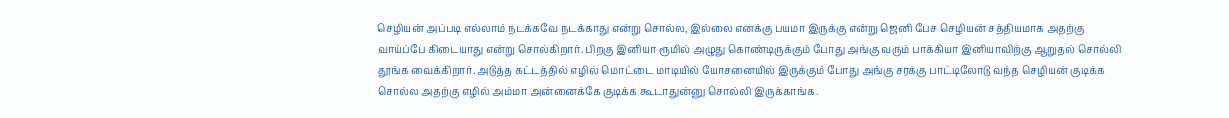செழியன் அப்படி எல்லாம் நடக்கவே நடக்காது என்று சொல்ல, இல்லை எனக்கு பயமா இருக்கு என்று ஜெனி பேச செழியன் சத்தியமாக அதற்கு வாய்ப்பே கிடையாது என்று சொல்கிறார். பிறகு இனியா ரூமில் அழுது கொண்டிருக்கும் போது அங்கு வரும் பாக்கியா இனியாவிற்கு ஆறுதல் சொல்லி தூங்க வைக்கிறார். அடுத்த கட்டத்தில் எழில் மொட்டை மாடியில் யோசனையில் இருக்கும் போது அங்கு சரக்கு பாட்டிலோடு வந்த செழியன் குடிக்க சொல்ல அதற்கு எழில் அம்மா அன்னைக்கே குடிக்க கூடாதுன்னு சொல்லி இருக்காங்க.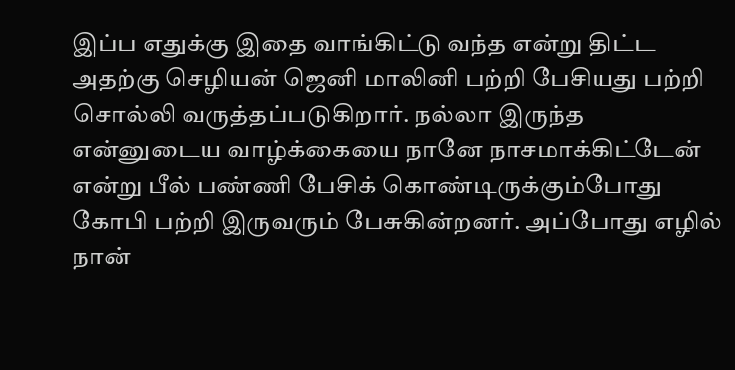இப்ப எதுக்கு இதை வாங்கிட்டு வந்த என்று திட்ட அதற்கு செழியன் ஜெனி மாலினி பற்றி பேசியது பற்றி சொல்லி வருத்தப்படுகிறார். நல்லா இருந்த என்னுடைய வாழ்க்கையை நானே நாசமாக்கிட்டேன் என்று பீல் பண்ணி பேசிக் கொண்டிருக்கும்போது கோபி பற்றி இருவரும் பேசுகின்றனர். அப்போது எழில் நான்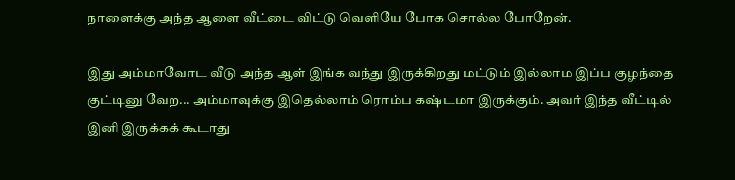நாளைக்கு அந்த ஆளை வீட்டை விட்டு வெளியே போக சொல்ல போறேன்.

இது அம்மாவோட வீடு அந்த ஆள் இங்க வந்து இருக்கிறது மட்டும் இல்லாம இப்ப குழந்தை குட்டினு வேற... அம்மாவுக்கு இதெல்லாம் ரொம்ப கஷ்டமா இருக்கும். அவர் இந்த வீட்டில் இனி இருக்கக் கூடாது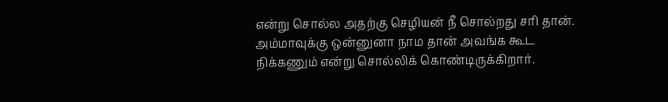என்று சொல்ல அதற்கு செழியன் நீ சொல்றது சரி தான். அம்மாவுக்கு ஒன்னுனா நாம தான் அவங்க கூட நிக்கணும் என்று சொல்லிக் கொண்டிருக்கிறார்.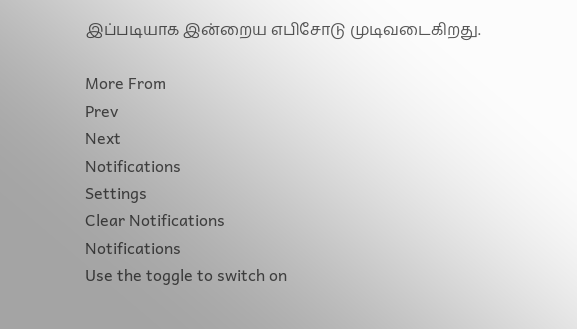இப்படியாக இன்றைய எபிசோடு முடிவடைகிறது.

More From
Prev
Next
Notifications
Settings
Clear Notifications
Notifications
Use the toggle to switch on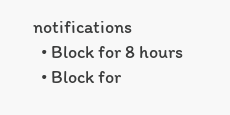notifications
  • Block for 8 hours
  • Block for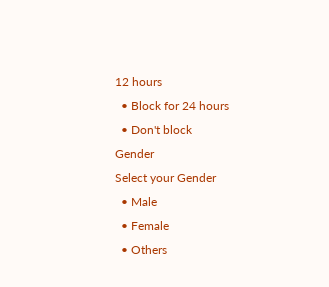12 hours
  • Block for 24 hours
  • Don't block
Gender
Select your Gender
  • Male
  • Female
  • Others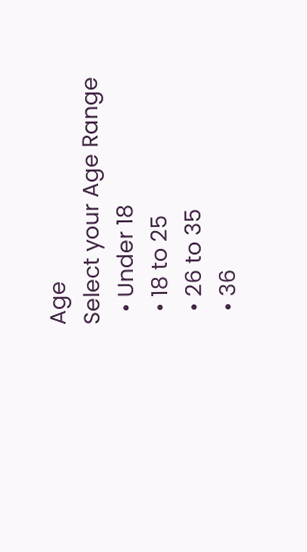Age
Select your Age Range
  • Under 18
  • 18 to 25
  • 26 to 35
  • 36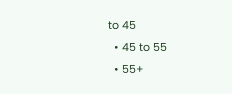to 45
  • 45 to 55
  • 55+